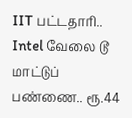IIT பட்டதாரி.. Intel வேலை டூ மாட்டுப் பண்ணை.. ரூ.44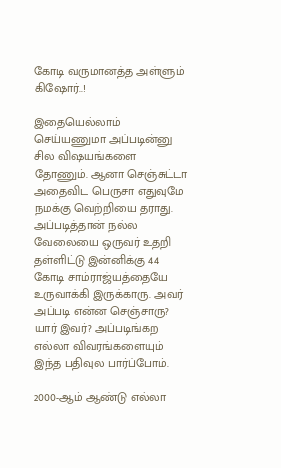கோடி வருமானத்த அள்ளும் கிஷோர்..!

இதையெல்லாம் செய்யணுமா அப்படின்னு சில விஷயங்களை தோணும். ஆனா செஞ்சுட்டா அதைவிட பெருசா எதுவுமே நமக்கு வெற்றியை தராது. அப்படித்தான் நல்ல வேலையை ஒருவர் உதறி தள்ளிட்டு இன்னிக்கு 44 கோடி சாம்ராஜ்யத்தையே உருவாக்கி இருக்காரு. அவர் அப்படி என்ன செஞ்சாரு? யார் இவர்? அப்படிங்கற எல்லா விவரங்களையும் இந்த பதிவுல பார்ப்போம்.

2000-ஆம் ஆண்டு எல்லா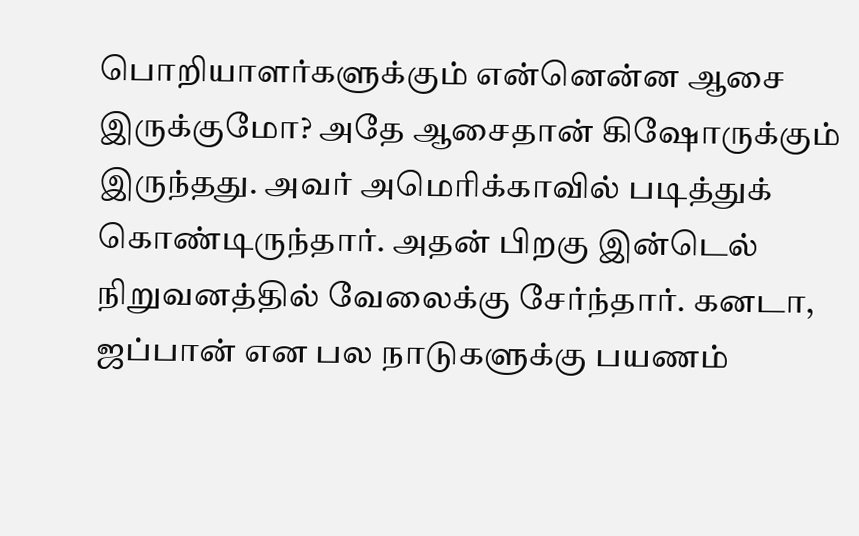பொறியாளர்களுக்கும் என்னென்ன ஆசை இருக்குமோ? அதே ஆசைதான் கிஷோருக்கும் இருந்தது. அவர் அமெரிக்காவில் படித்துக் கொண்டிருந்தார். அதன் பிறகு இன்டெல் நிறுவனத்தில் வேலைக்கு சேர்ந்தார். கனடா, ஜப்பான் என பல நாடுகளுக்கு பயணம்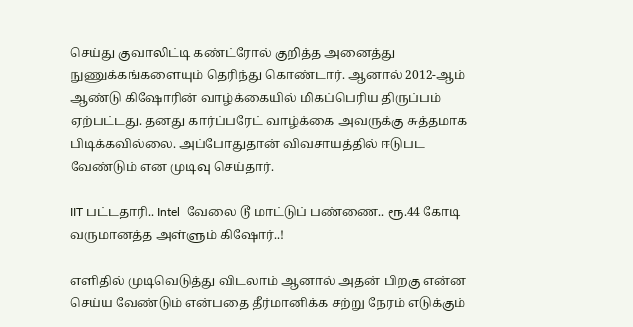செய்து குவாலிட்டி கண்ட்ரோல் குறித்த அனைத்து நுணுக்கங்களையும் தெரிந்து கொண்டார். ஆனால் 2012-ஆம் ஆண்டு கிஷோரின் வாழ்க்கையில் மிகப்பெரிய திருப்பம் ஏற்பட்டது. தனது கார்ப்பரேட் வாழ்க்கை அவருக்கு சுத்தமாக பிடிக்கவில்லை. அப்போதுதான் விவசாயத்தில் ஈடுபட வேண்டும் என முடிவு செய்தார்.

IIT பட்டதாரி.. Intel  வேலை டூ மாட்டுப் பண்ணை.. ரூ.44 கோடி வருமானத்த அள்ளும் கிஷோர்..!

எளிதில் முடிவெடுத்து விடலாம் ஆனால் அதன் பிறகு என்ன செய்ய வேண்டும் என்பதை தீர்மானிக்க சற்று நேரம் எடுக்கும்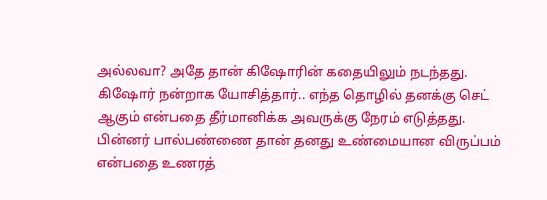அல்லவா? அதே தான் கிஷோரின் கதையிலும் நடந்தது. கிஷோர் நன்றாக யோசித்தார்.. எந்த தொழில் தனக்கு செட் ஆகும் என்பதை தீர்மானிக்க அவருக்கு நேரம் எடுத்தது. பின்னர் பால்பண்ணை தான் தனது உண்மையான விருப்பம் என்பதை உணரத்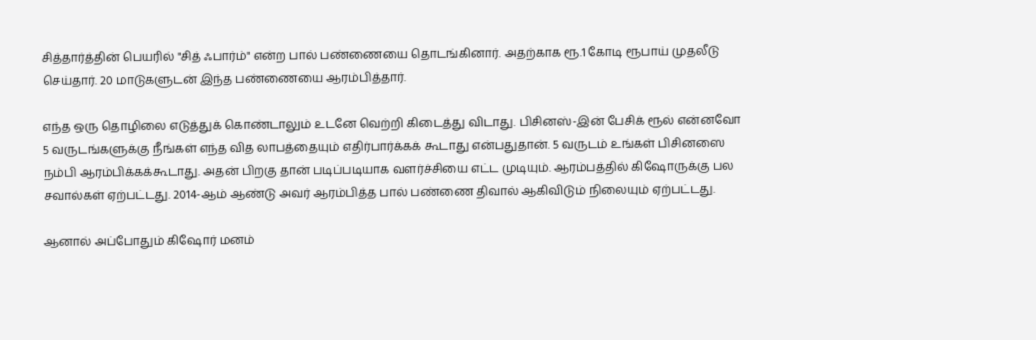சித்தார்த்தின் பெயரில் "சித் ஃபார்ம்" என்ற பால் பண்ணையை தொடங்கினார். அதற்காக ரூ.1 கோடி ரூபாய் முதலீடு செய்தார். 20 மாடுகளுடன் இந்த பண்ணையை ஆரம்பித்தார்.

எந்த ஒரு தொழிலை எடுத்துக் கொண்டாலும் உடனே வெற்றி கிடைத்து விடாது. பிசினஸ்-இன் பேசிக் ரூல் என்னவோ 5 வருடங்களுக்கு நீங்கள் எந்த வித லாபத்தையும் எதிர்பார்க்கக் கூடாது என்பதுதான். 5 வருடம் உங்கள் பிசினஸை நம்பி ஆரம்பிக்கக்கூடாது. அதன் பிறகு தான் படிப்படியாக வளர்ச்சியை எட்ட முடியும். ஆரம்பத்தில் கிஷோருக்கு பல சவால்கள் ஏற்பட்டது. 2014-ஆம் ஆண்டு அவர் ஆரம்பித்த பால் பண்ணை திவால் ஆகிவிடும் நிலையும் ஏற்பட்டது.

ஆனால் அப்போதும் கிஷோர் மனம்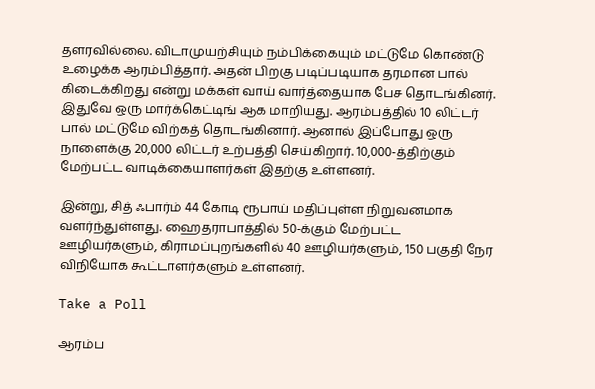தளரவில்லை. விடாமுயற்சியும் நம்பிக்கையும் மட்டுமே கொண்டு உழைக்க ஆரம்பித்தார். அதன் பிறகு படிப்படியாக தரமான பால் கிடைக்கிறது என்று மக்கள் வாய் வார்த்தையாக பேச தொடங்கினர். இதுவே ஒரு மார்க்கெட்டிங் ஆக மாறியது. ஆரம்பத்தில் 10 லிட்டர் பால் மட்டுமே விற்கத் தொடங்கினார். ஆனால் இப்போது ஒரு நாளைக்கு 20,000 லிட்டர் உற்பத்தி செய்கிறார். 10,000-த்திற்கும் மேற்பட்ட வாடிக்கையாளர்கள் இதற்கு உள்ளனர்.

இன்று, சித் ஃபார்ம் 44 கோடி ரூபாய் மதிப்புள்ள நிறுவனமாக வளர்ந்துள்ளது. ஹைதராபாத்தில் 50-க்கும் மேற்பட்ட ஊழியர்களும், கிராமப்புறங்களில் 40 ஊழியர்களும், 150 பகுதி நேர விநியோக கூட்டாளர்களும் உள்ளனர்.

Take a Poll

ஆரம்ப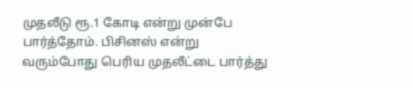முதலீடு ரூ.1 கோடி என்று முன்பே பார்த்தோம். பிசினஸ் என்று வரும்போது பெரிய முதலீட்டை பார்த்து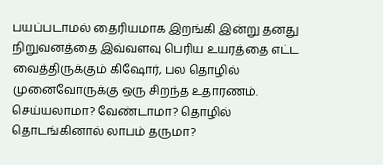பயப்படாமல் தைரியமாக இறங்கி இன்று தனது நிறுவனத்தை இவ்வளவு பெரிய உயரத்தை எட்ட வைத்திருக்கும் கிஷோர், பல தொழில் முனைவோருக்கு ஒரு சிறந்த உதாரணம். செய்யலாமா? வேண்டாமா? தொழில் தொடங்கினால் லாபம் தருமா?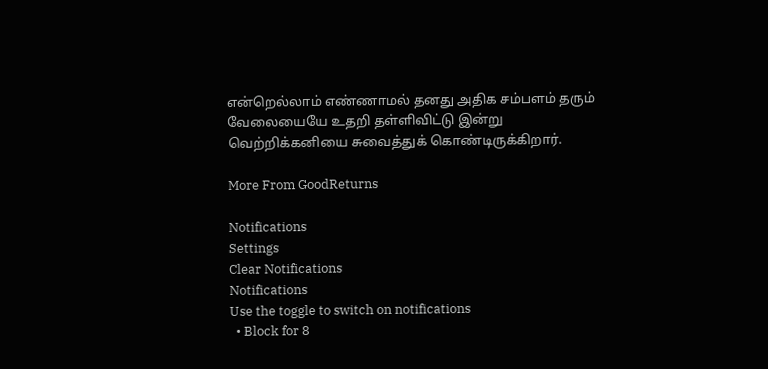என்றெல்லாம் எண்ணாமல் தனது அதிக சம்பளம் தரும் வேலையையே உதறி தள்ளிவிட்டு இன்று வெற்றிக்கனியை சுவைத்துக் கொண்டிருக்கிறார்.

More From GoodReturns

Notifications
Settings
Clear Notifications
Notifications
Use the toggle to switch on notifications
  • Block for 8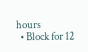hours
  • Block for 12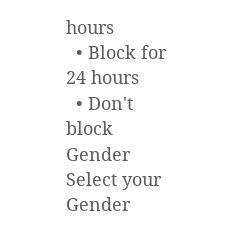hours
  • Block for 24 hours
  • Don't block
Gender
Select your Gender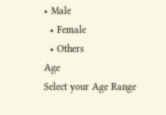• Male
  • Female
  • Others
Age
Select your Age Range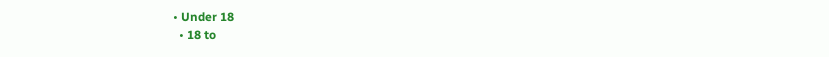• Under 18
  • 18 to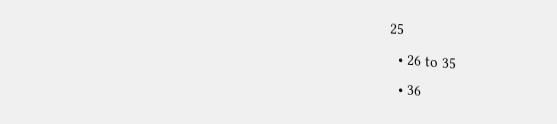25
  • 26 to 35
  • 36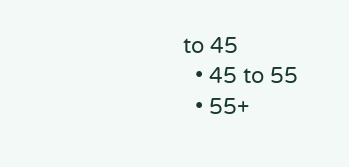to 45
  • 45 to 55
  • 55+